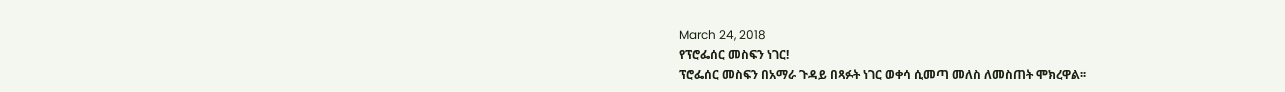March 24, 2018
የፕሮፌሰር መስፍን ነገር!
ፕሮፌሰር መስፍን በአማራ ጉዳይ በጻፉት ነገር ወቀሳ ሲመጣ መለስ ለመስጠት ሞክረዋል፡፡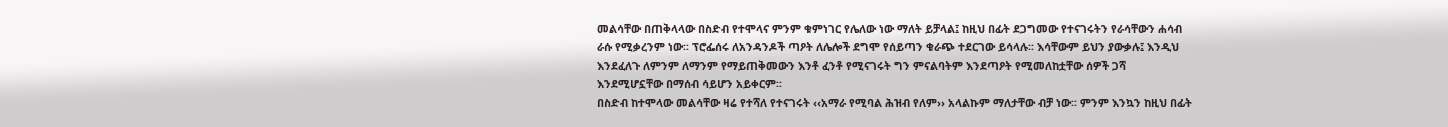መልሳቸው በጠቅላላው በስድብ የተሞላና ምንም ቁምነገር የሌለው ነው ማለት ይቻላል፤ ከዚህ በፊት ደጋግመው የተናገሩትን የራሳቸውን ሐሳብ ራሱ የሚቃረንም ነው፡፡ ፕሮፌሰሩ ለአንዳንዶች ጣዖት ለሌሎች ደግሞ የሰይጣን ቁራጭ ተደርገው ይሳላሉ፡፡ እሳቸውም ይህን ያውቃሉ፤ እንዲህ እንደፈለጉ ለምንም ለማንም የማይጠቅመውን እንቶ ፈንቶ የሚናገሩት ግን ምናልባትም እንደጣዖት የሚመለከቷቸው ሰዎች ጋሻ እንደሚሆኗቸው በማሰብ ሳይሆን አይቀርም፡፡
በስድብ ከተሞላው መልሳቸው ዛሬ የተሻለ የተናገሩት ‹‹አማራ የሚባል ሕዝብ የለም›› አላልኩም ማለታቸው ብቻ ነው፡፡ ምንም እንኳን ከዚህ በፊት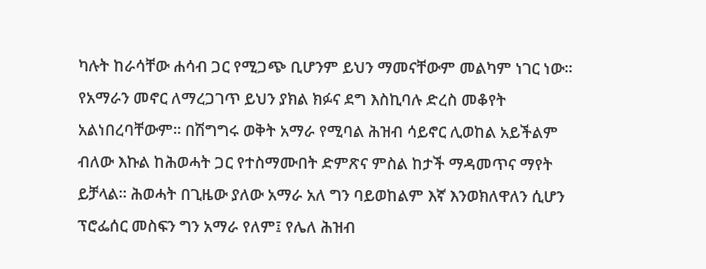ካሉት ከራሳቸው ሐሳብ ጋር የሚጋጭ ቢሆንም ይህን ማመናቸውም መልካም ነገር ነው፡፡ የአማራን መኖር ለማረጋገጥ ይህን ያክል ክፉና ደግ እስኪባሉ ድረስ መቆየት አልነበረባቸውም፡፡ በሽግግሩ ወቅት አማራ የሚባል ሕዝብ ሳይኖር ሊወከል አይችልም ብለው እኩል ከሕወሓት ጋር የተስማሙበት ድምጽና ምስል ከታች ማዳመጥና ማየት ይቻላል፡፡ ሕወሓት በጊዜው ያለው አማራ አለ ግን ባይወከልም እኛ እንወክለዋለን ሲሆን ፕሮፌሰር መስፍን ግን አማራ የለም፤ የሌለ ሕዝብ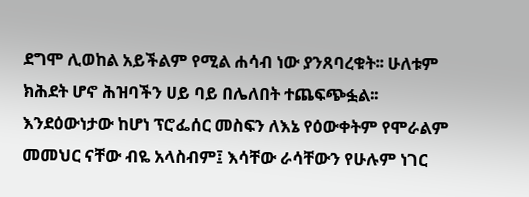ደግሞ ሊወከል አይችልም የሚል ሐሳብ ነው ያንጸባረቁት፡፡ ሁለቱም ክሕደት ሆኖ ሕዝባችን ሀይ ባይ በሌለበት ተጨፍጭፏል፡፡
እንደዕውነታው ከሆነ ፕሮፌሰር መስፍን ለእኔ የዕውቀትም የሞራልም መመህር ናቸው ብዬ አላስብም፤ እሳቸው ራሳቸውን የሁሉም ነገር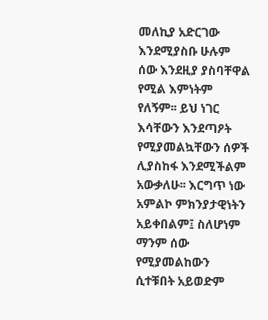መለኪያ አድርገው እንደሚያስቡ ሁሉም ሰው እንደዚያ ያስባቸዋል የሚል እምነትም የለኝም፡፡ ይህ ነገር እሳቸውን እንደጣዖት የሚያመልኳቸውን ሰዎች ሊያስከፋ እንደሚችልም አውቃለሁ፡፡ እርግጥ ነው አምልኮ ምክንያታዊነትን አይቀበልም፤ ስለሆነም ማንም ሰው የሚያመልከውን ሲተቹበት አይወድም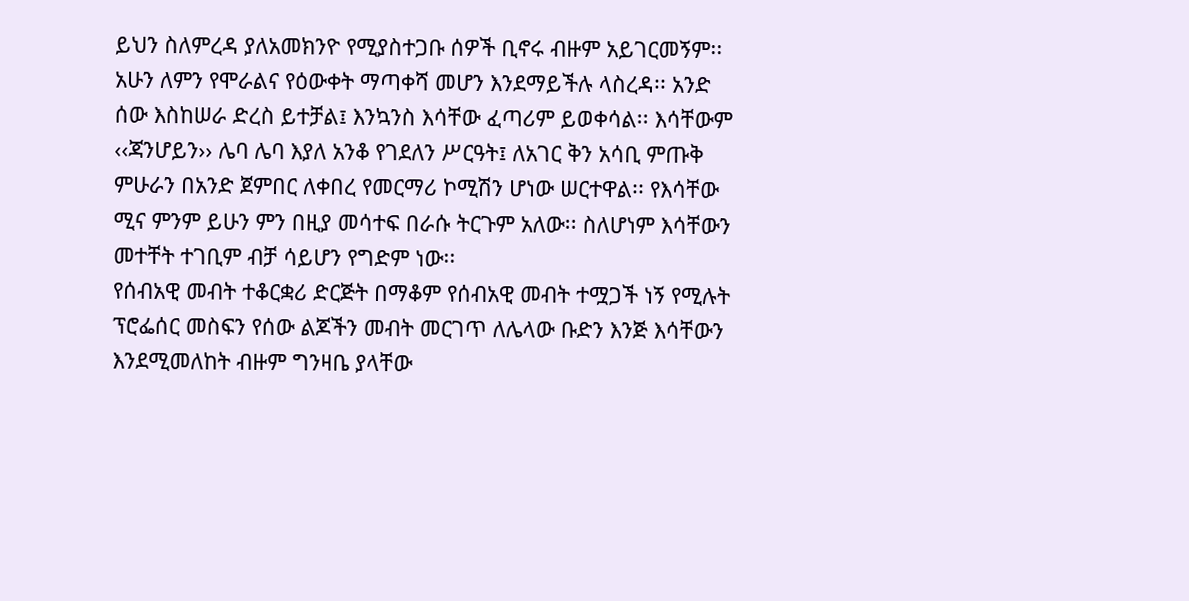ይህን ስለምረዳ ያለአመክንዮ የሚያስተጋቡ ሰዎች ቢኖሩ ብዙም አይገርመኝም፡፡
አሁን ለምን የሞራልና የዕውቀት ማጣቀሻ መሆን እንደማይችሉ ላስረዳ፡፡ አንድ ሰው እስከሠራ ድረስ ይተቻል፤ እንኳንስ እሳቸው ፈጣሪም ይወቀሳል፡፡ እሳቸውም ‹‹ጃንሆይን›› ሌባ ሌባ እያለ አንቆ የገደለን ሥርዓት፤ ለአገር ቅን አሳቢ ምጡቅ ምሁራን በአንድ ጀምበር ለቀበረ የመርማሪ ኮሚሽን ሆነው ሠርተዋል፡፡ የእሳቸው ሚና ምንም ይሁን ምን በዚያ መሳተፍ በራሱ ትርጉም አለው፡፡ ስለሆነም እሳቸውን መተቸት ተገቢም ብቻ ሳይሆን የግድም ነው፡፡
የሰብአዊ መብት ተቆርቋሪ ድርጅት በማቆም የሰብአዊ መብት ተሟጋች ነኝ የሚሉት ፕሮፌሰር መስፍን የሰው ልጆችን መብት መርገጥ ለሌላው ቡድን እንጅ እሳቸውን እንደሚመለከት ብዙም ግንዛቤ ያላቸው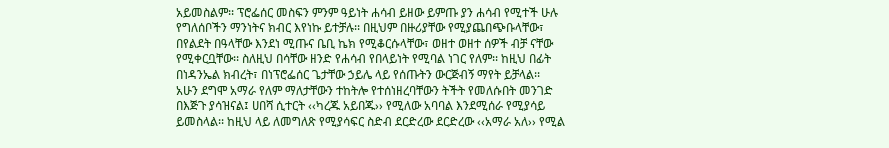አይመስልም፡፡ ፕሮፌሰር መስፍን ምንም ዓይነት ሐሳብ ይዘው ይምጡ ያን ሐሳብ የሚተች ሁሉ የግለሰቦችን ማንነትና ክብር እየነኩ ይተቻሉ፡፡ በዚህም በዙሪያቸው የሚያጨበጭቡላቸው፣ በየልደት በዓላቸው እንደነ ሚጡና ቤቢ ኬክ የሚቆርሱላቸው፣ ወዘተ ወዘተ ሰዎች ብቻ ናቸው የሚቀርቧቸው፡፡ ስለዚህ በሳቸው ዘንድ የሐሳብ የበላይነት የሚባል ነገር የለም፡፡ ከዚህ በፊት በነዳንኤል ክብረት፣ በነፕሮፌሰር ጌታቸው ኃይሌ ላይ የሰጡትን ውርጅብኝ ማየት ይቻላል፡፡
አሁን ደግሞ አማራ የለም ማለታቸውን ተከትሎ የተሰነዘረባቸውን ትችት የመለሱበት መንገድ በእጅጉ ያሳዝናል፤ ሀበሻ ሲተርት ‹‹ካረጁ አይበጁ›› የሚለው አባባል እንደሚሰራ የሚያሳይ ይመስላል፡፡ ከዚህ ላይ ለመግለጽ የሚያሳፍር ስድብ ደርድረው ደርድረው ‹‹አማራ አለ›› የሚል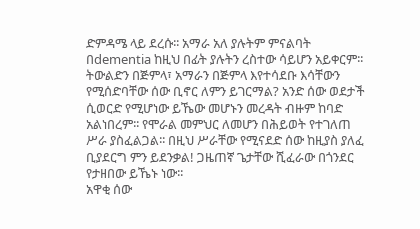ድምዳሜ ላይ ደረሱ፡፡ አማራ አለ ያሉትም ምናልባት በdementia ከዚህ በፊት ያሉትን ረስተው ሳይሆን አይቀርም፡፡
ትውልድን በጅምላ፣ አማራን በጅምላ እየተሳደቡ እሳቸውን የሚሰድባቸው ሰው ቢኖር ለምን ይገርማል? አንድ ሰው ወደታች ሲወርድ የሚሆነው ይኼው መሆኑን መረዳት ብዙም ከባድ አልነበረም፡፡ የሞራል መምህር ለመሆን በሕይወት የተገለጠ ሥራ ያስፈልጋል፡፡ በዚህ ሥራቸው የሚናደድ ሰው ከዚያስ ያለፈ ቢያደርግ ምን ይደንቃል! ጋዜጠኛ ጌታቸው ሺፈራው በጎንደር የታዘበው ይኼኑ ነው፡፡
አዋቂ ሰው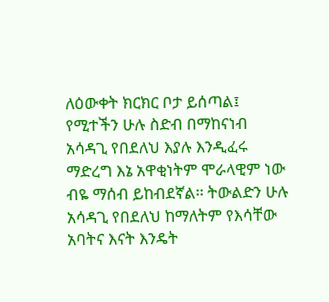ለዕውቀት ክርክር ቦታ ይሰጣል፤ የሚተችን ሁሉ ስድብ በማከናነብ አሳዳጊ የበደለህ እያሉ እንዲፈሩ ማድረግ እኔ አዋቂነትም ሞራላዊም ነው ብዬ ማሰብ ይከብደኛል፡፡ ትውልድን ሁሉ አሳዳጊ የበደለህ ከማለትም የእሳቸው አባትና እናት እንዴት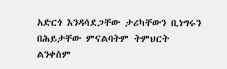አድርጎ እንዳሳደጋቸው ታሪካቸውን ቢነግሩን በሕይታቸው ምናልባትም ትምህርት ልንቀስም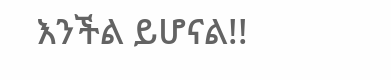እንችል ይሆናል!!